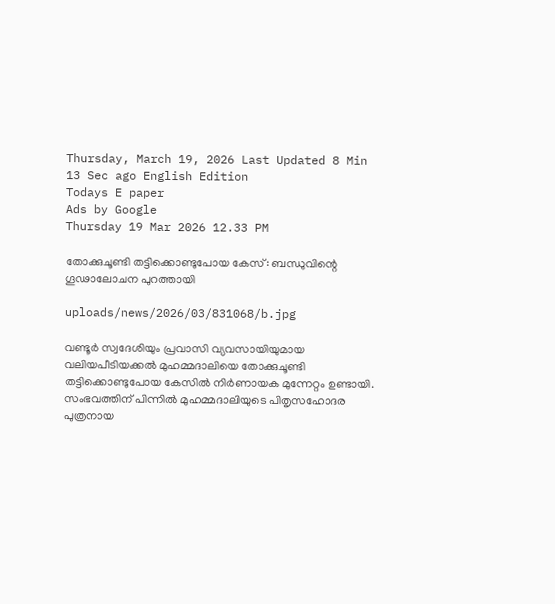Thursday, March 19, 2026 Last Updated 8 Min 13 Sec ago English Edition
Todays E paper
Ads by Google
Thursday 19 Mar 2026 12.33 PM

തോക്കുചൂണ്ടി തട്ടിക്കൊണ്ടുപോയ കേസ്: ബന്ധുവിന്റെ ഗൂഢാലോചന പുറത്തായി

uploads/news/2026/03/831068/b.jpg

വണ്ടൂര്‍ സ്വദേശിയും പ്രവാസി വ്യവസായിയുമായ വലിയപീടിയക്കല്‍ മുഹമ്മദാലിയെ തോക്കുചൂണ്ടി തട്ടിക്കൊണ്ടുപോയ കേസില്‍ നിര്‍ണായക മുന്നേറ്റം ഉണ്ടായി. സംഭവത്തിന് പിന്നില്‍ മുഹമ്മദാലിയുടെ പിതൃസഹോദര പുത്രനായ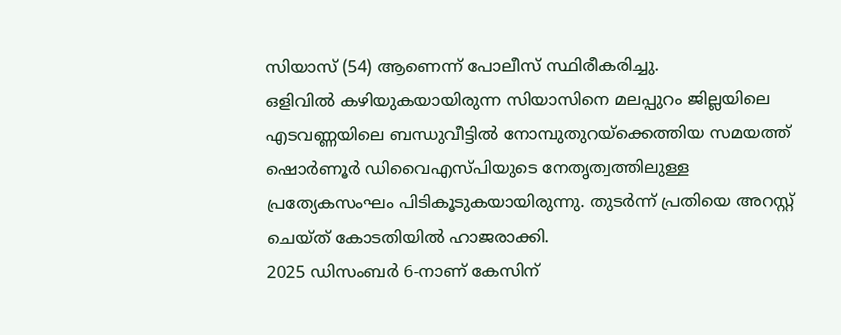സിയാസ് (54) ആണെന്ന് പോലീസ് സ്ഥിരീകരിച്ചു.
ഒളിവില്‍ കഴിയുകയായിരുന്ന സിയാസിനെ മലപ്പുറം ജില്ലയിലെ എടവണ്ണയിലെ ബന്ധുവീട്ടില്‍ നോമ്പുതുറയ്ക്കെത്തിയ സമയത്ത് ഷൊര്‍ണൂര്‍ ഡിവൈഎസ്പിയുടെ നേതൃത്വത്തിലുള്ള പ്രത്യേകസംഘം പിടികൂടുകയായിരുന്നു. തുടര്‍ന്ന് പ്രതിയെ അറസ്റ്റ് ചെയ്ത് കോടതിയില്‍ ഹാജരാക്കി.
2025 ഡിസംബര്‍ 6-നാണ് കേസിന്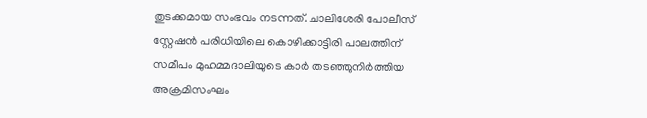തുടക്കമായ സംഭവം നടന്നത്. ചാലിശേരി പോലീസ് സ്റ്റേഷന്‍ പരിധിയിലെ കൊഴിക്കാട്ടിരി പാലത്തിന് സമീപം മുഹമ്മദാലിയുടെ കാര്‍ തടഞ്ഞുനിര്‍ത്തിയ അക്രമിസംഘം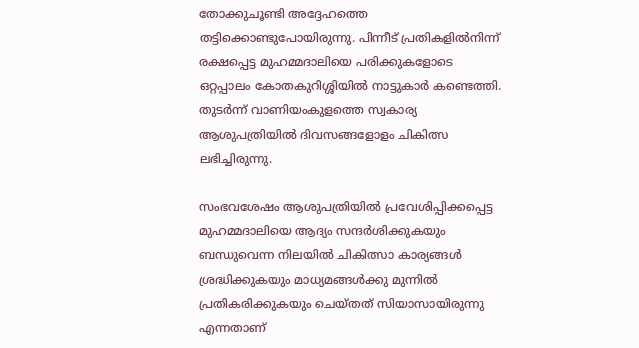തോക്കുചൂണ്ടി അദ്ദേഹത്തെ തട്ടിക്കൊണ്ടുപോയിരുന്നു. പിന്നീട് പ്രതികളില്‍നിന്ന് രക്ഷപ്പെട്ട മുഹമ്മദാലിയെ പരിക്കുകളോടെ ഒറ്റപ്പാലം കോതകുറിശ്ശിയില്‍ നാട്ടുകാര്‍ കണ്ടെത്തി. തുടര്‍ന്ന് വാണിയംകുളത്തെ സ്വകാര്യ ആശുപത്രിയില്‍ ദിവസങ്ങളോളം ചികിത്സ ലഭിച്ചിരുന്നു.

സംഭവശേഷം ആശുപത്രിയില്‍ പ്രവേശിപ്പിക്കപ്പെട്ട മുഹമ്മദാലിയെ ആദ്യം സന്ദര്‍ശിക്കുകയും ബന്ധുവെന്ന നിലയില്‍ ചികിത്സാ കാര്യങ്ങള്‍ ശ്രദ്ധിക്കുകയും മാധ്യമങ്ങള്‍ക്കു മുന്നില്‍ പ്രതികരിക്കുകയും ചെയ്തത് സിയാസായിരുന്നു എന്നതാണ്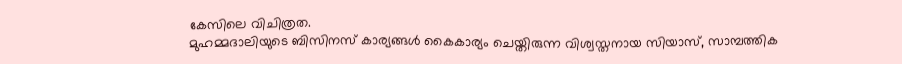കേസിലെ വിചിത്രത.
മുഹമ്മദാലിയുടെ ബിസിനസ് കാര്യങ്ങള്‍ കൈകാര്യം ചെയ്തിരുന്ന വിശ്വസ്തനായ സിയാസ്, സാമ്പത്തിക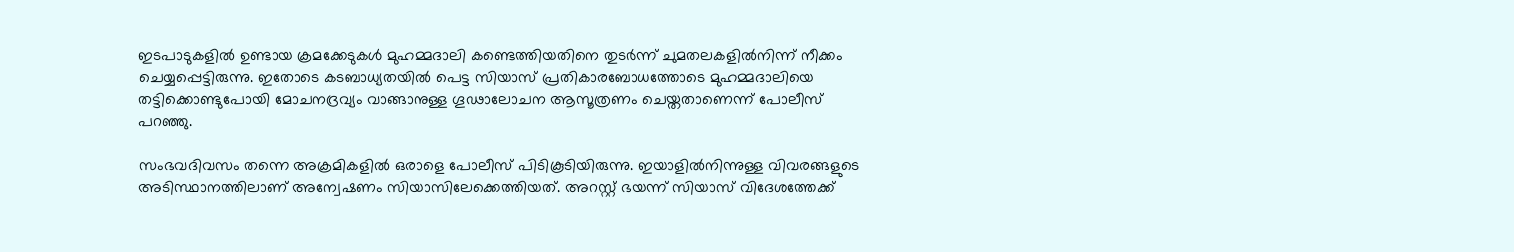ഇടപാടുകളില്‍ ഉണ്ടായ ക്രമക്കേടുകള്‍ മുഹമ്മദാലി കണ്ടെത്തിയതിനെ തുടര്‍ന്ന് ചുമതലകളില്‍നിന്ന് നീക്കം ചെയ്യപ്പെട്ടിരുന്നു. ഇതോടെ കടബാധ്യതയില്‍ പെട്ട സിയാസ് പ്രതികാരബോധത്തോടെ മുഹമ്മദാലിയെ തട്ടിക്കൊണ്ടുപോയി മോചനദ്രവ്യം വാങ്ങാനുള്ള ഗൂഢാലോചന ആസൂത്രണം ചെയ്തതാണെന്ന് പോലീസ് പറഞ്ഞു.

സംഭവദിവസം തന്നെ അക്രമികളില്‍ ഒരാളെ പോലീസ് പിടികൂടിയിരുന്നു. ഇയാളില്‍നിന്നുള്ള വിവരങ്ങളുടെ അടിസ്ഥാനത്തിലാണ് അന്വേഷണം സിയാസിലേക്കെത്തിയത്. അറസ്റ്റ് ഭയന്ന് സിയാസ് വിദേശത്തേക്ക്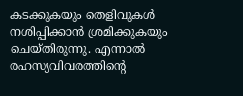കടക്കുകയും തെളിവുകള്‍ നശിപ്പിക്കാന്‍ ശ്രമിക്കുകയും ചെയ്തിരുന്നു. എന്നാല്‍ രഹസ്യവിവരത്തിന്റെ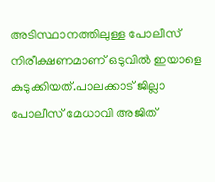അടിസ്ഥാനത്തിലുള്ള പോലീസ് നിരീക്ഷണമാണ് ഒടുവില്‍ ഇയാളെ കുടുക്കിയത്.പാലക്കാട് ജില്ലാ പോലീസ് മേധാവി അജിത്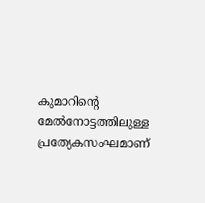കുമാറിന്റെ മേല്‍നോട്ടത്തിലുള്ള പ്രത്യേകസംഘമാണ്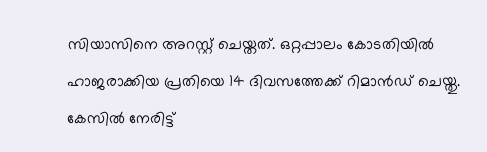സിയാസിനെ അറസ്റ്റ് ചെയ്തത്. ഒറ്റപ്പാലം കോടതിയില്‍ ഹാജരാക്കിയ പ്രതിയെ 14 ദിവസത്തേക്ക് റിമാന്‍ഡ് ചെയ്തു. കേസില്‍ നേരിട്ട്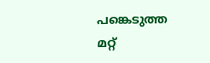പങ്കെടുത്ത മറ്റ്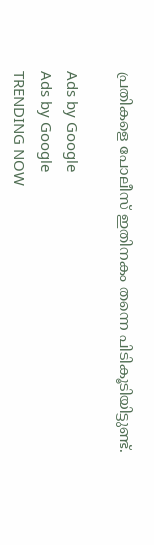പ്രതികളെ പോലീസ് ഇതിനകം തന്നെ പിടികൂടിയിട്ടുണ്ട്.

Ads by Google
Ads by Google
TRENDING NOW